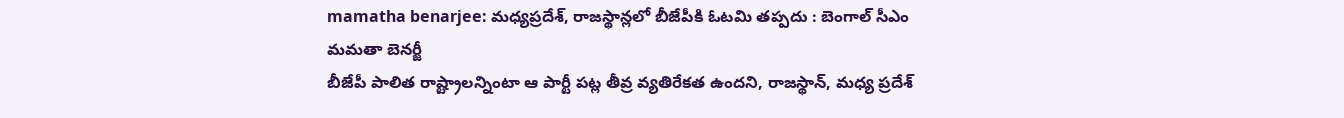mamatha benarjee: మధ్యప్రదేశ్, రాజస్థాన్లలో బీజేపీకి ఓటమి తప్పదు : బెంగాల్ సీఎం మమతా బెనర్జీ
బీజేపీ పాలిత రాష్ట్రాలన్నింటా ఆ పార్టీ పట్ల తీవ్ర వ్యతిరేకత ఉందని, రాజస్థాన్, మధ్య ప్రదేశ్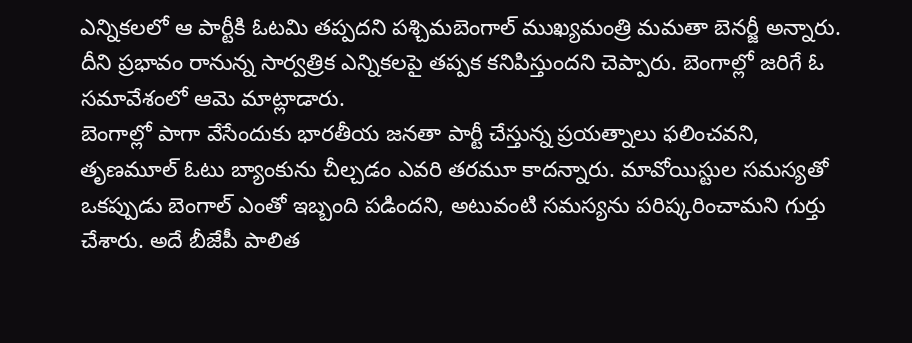ఎన్నికలలో ఆ పార్టీకి ఓటమి తప్పదని పశ్చిమబెంగాల్ ముఖ్యమంత్రి మమతా బెనర్జీ అన్నారు. దీని ప్రభావం రానున్న సార్వత్రిక ఎన్నికలపై తప్పక కనిపిస్తుందని చెప్పారు. బెంగాల్లో జరిగే ఓ సమావేశంలో ఆమె మాట్లాడారు.
బెంగాల్లో పాగా వేసేందుకు భారతీయ జనతా పార్టీ చేస్తున్న ప్రయత్నాలు ఫలించవని, తృణమూల్ ఓటు బ్యాంకును చీల్చడం ఎవరి తరమూ కాదన్నారు. మావోయిస్టుల సమస్యతో ఒకప్పుడు బెంగాల్ ఎంతో ఇబ్బంది పడిందని, అటువంటి సమస్యను పరిష్కరించామని గుర్తు చేశారు. అదే బీజేపీ పాలిత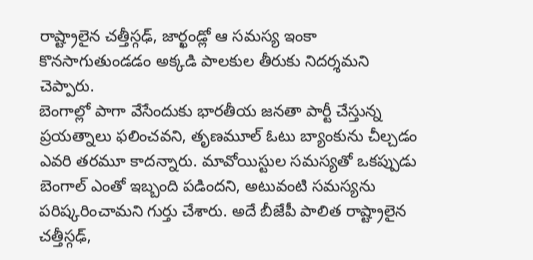రాష్ట్రాలైన చత్తీస్గఢ్, జార్ఖండ్లో ఆ సమస్య ఇంకా కొనసాగుతుండడం అక్కడి పాలకుల తీరుకు నిదర్శమని చెప్పారు.
బెంగాల్లో పాగా వేసేందుకు భారతీయ జనతా పార్టీ చేస్తున్న ప్రయత్నాలు ఫలించవని, తృణమూల్ ఓటు బ్యాంకును చీల్చడం ఎవరి తరమూ కాదన్నారు. మావోయిస్టుల సమస్యతో ఒకప్పుడు బెంగాల్ ఎంతో ఇబ్బంది పడిందని, అటువంటి సమస్యను పరిష్కరించామని గుర్తు చేశారు. అదే బీజేపీ పాలిత రాష్ట్రాలైన చత్తీస్గఢ్,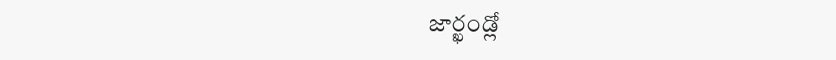జార్ఖండ్లో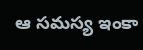ఆ సమస్య ఇంకా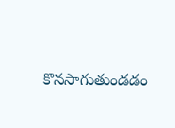కొనసాగుతుండడం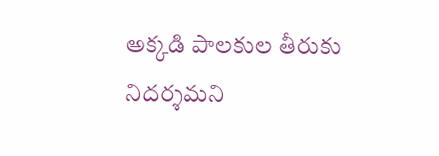అక్కడి పాలకుల తీరుకు నిదర్శమని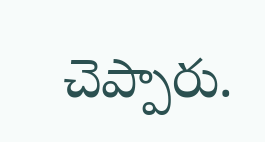చెప్పారు.